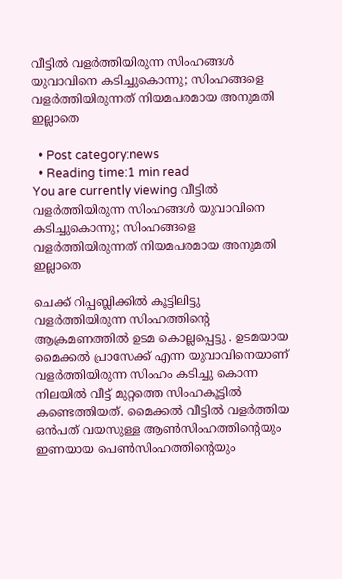വീട്ടില്‍ വളര്‍ത്തിയിരുന്ന സിംഹങ്ങള്‍ യുവാവിനെ കടിച്ചുകൊന്നു; സിംഹങ്ങളെ വളര്‍ത്തിയിരുന്നത് നിയമപരമായ അനുമതി ഇല്ലാതെ

  • Post category:news
  • Reading time:1 min read
You are currently viewing വീട്ടില്‍ വളര്‍ത്തിയിരുന്ന സിംഹങ്ങള്‍ യുവാവിനെ കടിച്ചുകൊന്നു; സിംഹങ്ങളെ വളര്‍ത്തിയിരുന്നത് നിയമപരമായ അനുമതി ഇല്ലാതെ

ചെക്ക് റിപ്പബ്ലിക്കില്‍ കൂട്ടിലിട്ടു വളര്‍ത്തിയിരുന്ന സിംഹത്തിന്‍റെ ആക്രമണത്തില്‍ ഉടമ കൊല്ലപ്പെട്ടു . ഉടമയായ മൈക്കല്‍ പ്രാസേക്ക് എന്ന യുവാവിനെയാണ് വളര്‍ത്തിയിരുന്ന സിംഹം കടിച്ചു കൊന്ന നിലയില്‍ വീട്ട് മുറ്റത്തെ സിംഹകൂട്ടില്‍ കണ്ടെത്തിയത്. മൈക്കല്‍ വീട്ടില്‍ വളര്‍ത്തിയ ഒന്‍പത് വയസുള്ള ആണ്‍സിംഹത്തിന്‍റെയും ഇണയായ പെണ്‍സിംഹത്തിന്‍റെയും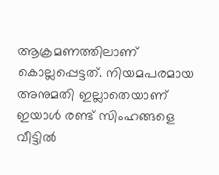ആക്രമണത്തിലാണ് കൊല്ലപ്പെട്ടത്. നിയമപരമായ അനുമതി ഇല്ലാതെയാണ് ഇയാള്‍ രണ്ട് സിംഹങ്ങളെ വീട്ടില്‍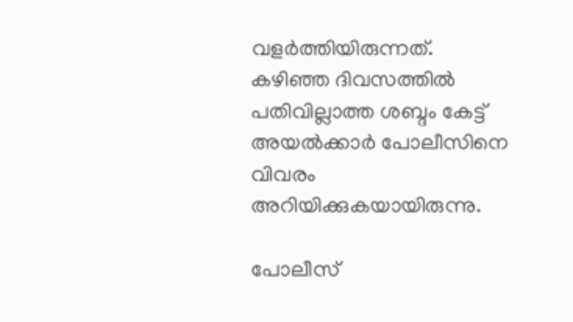വളര്‍ത്തിയിരുന്നത്. കഴിഞ്ഞ ദിവസത്തില്‍ പതിവില്ലാത്ത ശബ്ദം കേട്ട് അയല്‍ക്കാര്‍ പോലീസിനെ വിവരം അറിയിക്കുകയായിരുന്നു.

പോലീസ്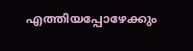എത്തിയപ്പോഴേക്കും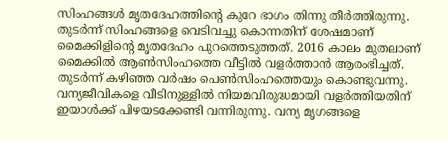സിംഹങ്ങള്‍ മൃതദേഹത്തിന്‍റെ കുറേ ഭാഗം തിന്നു തീര്‍ത്തിരുന്നു. തുടര്‍ന്ന് സിംഹങ്ങളെ വെടിവച്ചു കൊന്നതിന് ശേഷമാണ് മൈക്കിളിന്‍റെ മൃതദേഹം പുറത്തെടുത്തത്. 2016 കാലം മുതലാണ് മൈക്കില്‍ ആണ്‍സിംഹത്തെ വീട്ടില്‍ വളര്‍ത്താന്‍ ആരംഭിച്ചത്. തുടര്‍ന്ന് കഴിഞ്ഞ വര്‍ഷം പെണ്‍സിംഹത്തെയും കൊണ്ടുവന്നു. വന്യജീവികളെ വീടിനുള്ളില്‍ നിയമവിരുദ്ധമായി വളര്‍ത്തിയതിന് ഇയാള്‍ക്ക് പിഴയടക്കേണ്ടി വന്നിരുന്നു. വന്യ മൃഗങ്ങളെ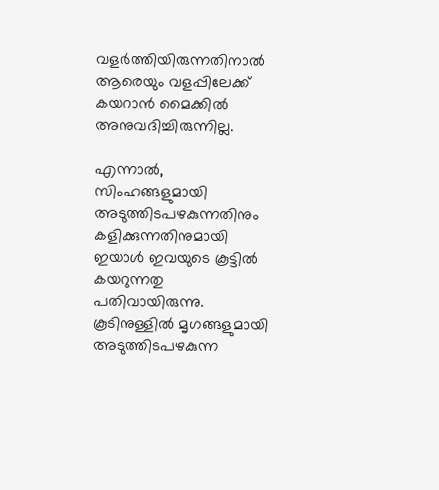വളര്‍ത്തിയിരുന്നതിനാല്‍ ആരെയും വളപ്പിലേക്ക് കയറാന്‍ മൈക്കില്‍ അനുവദിച്ചിരുന്നില്ല.

എന്നാല്‍, സിംഹങ്ങളുമായി അടുത്തിടപഴകുന്നതിനും കളിക്കുന്നതിനുമായി ഇയാള്‍ ഇവയുടെ കൂട്ടില്‍ കയറുന്നതു പതിവായിരുന്നു. കൂടിനുള്ളില്‍ മൃഗങ്ങളുമായി അടുത്തിടപഴകുന്ന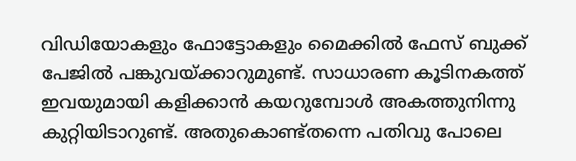വിഡിയോകളും ഫോട്ടോകളും മൈക്കില്‍ ഫേസ് ബുക്ക് പേജില്‍ പങ്കുവയ്ക്കാറുമുണ്ട്. സാധാരണ കൂടിനകത്ത് ഇവയുമായി കളിക്കാന്‍ കയറുമ്പോള്‍ അകത്തുനിന്നു കുറ്റിയിടാറുണ്ട്. അതുകൊണ്ട്തന്നെ പതിവു പോലെ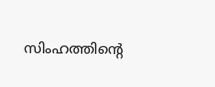സിംഹത്തിന്‍റെ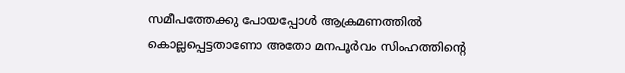സമീപത്തേക്കു പോയപ്പോള്‍ ആക്രമണത്തില്‍ കൊല്ലപ്പെട്ടതാണോ അതോ മനപൂര്‍വം സിംഹത്തിന്‍റെ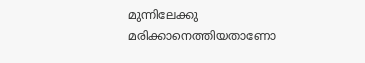മുന്നിലേക്കു മരിക്കാനെത്തിയതാണോ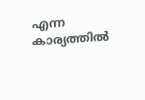എന്ന കാര്യത്തില്‍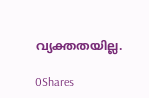വ്യക്തതയില്ല.

0Shares